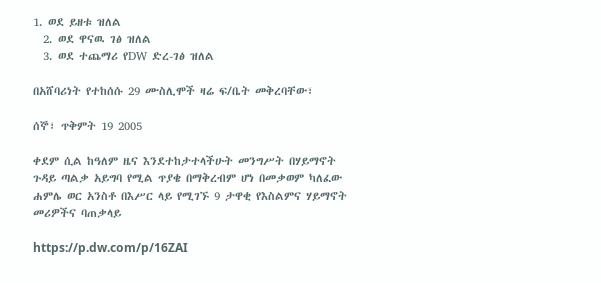1. ወደ ይዘቱ ዝለል
  2. ወደ ዋናዉ ገፅ ዝለል
  3. ወደ ተጨማሪ የDW ድረ-ገፅ ዝለል

በአሸባሪነት የተከሰሱ 29 ሙስሊሞች ዛሬ ፍ/ቤት መቅረባቸው፣

ሰኞ፣ ጥቅምት 19 2005

ቀደም ሲል ከዓለም ዜና እንደተከታተላችሁት መንግሥት በሃይማኖት ጉዳይ ጣልቃ አይግባ የሚል ጥያቄ በማቅረብም ሆነ በመቃወም ካለፈው ሐምሌ ወር አንስቶ በእሥር ላይ የሚገኙ 9 ታዋቂ የእስልምና ሃይማኖት መሪዎችና ባጠቃላይ

https://p.dw.com/p/16ZAI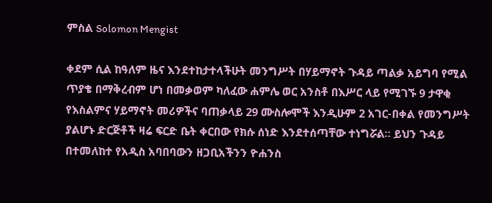ምስል Solomon Mengist

ቀደም ሲል ከዓለም ዜና እንደተከታተላችሁት መንግሥት በሃይማኖት ጉዳይ ጣልቃ አይግባ የሚል ጥያቄ በማቅረብም ሆነ በመቃወም ካለፈው ሐምሌ ወር አንስቶ በእሥር ላይ የሚገኙ 9 ታዋቂ የእስልምና ሃይማኖት መሪዎችና ባጠቃላይ 29 ሙስሎሞች እንዲሁም 2 አገር-በቀል የመንግሥት ያልሆኑ ድርጅቶች ዛሬ ፍርድ ቤት ቀርበው የክሱ ሰነድ እንደተሰጣቸው ተነግሯል። ይህን ጉዳይ በተመለከተ የአዲስ አባበባውን ዘጋቢአችንን ዮሐንስ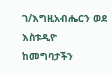ገ/እግዚአብሔርን ወደ እስቱዲዮ ከመግባታችን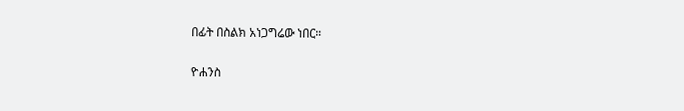በፊት በስልክ አነጋግሬው ነበር።

ዮሐንስ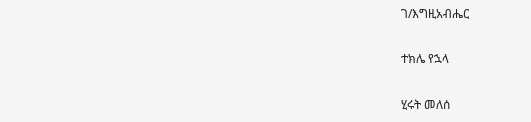ገ/እግዚአብሔር

ተክሌ የኋላ

ሂሩት መለሰ